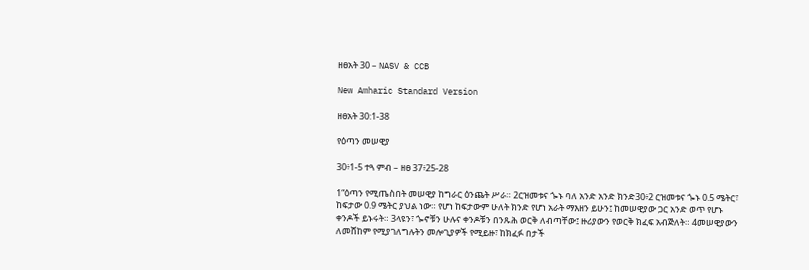ዘፀአት 30 – NASV & CCB

New Amharic Standard Version

ዘፀአት 30:1-38

የዕጣን መሠዊያ

30፥1-5 ተጓ ምብ – ዘፀ 37፥25-28

1“ዕጣን የሚጤስበት መሠዊያ ከግራር ዕንጨት ሥራ። 2ርዝመቱና ጐኑ ባለ አንድ አንድ ክንድ30፥2 ርዝመቱና ጐኑ 0.5 ሜትር፣ ከፍታው 0.9 ሜትር ያህል ነው። የሆነ ከፍታውም ሁለት ክንድ የሆነ አራት ማእዘን ይሁን፤ ከመሠዊያው ጋር አንድ ወጥ የሆኑ ቀንዶች ይኑሩት። 3ላዩን፣ ጐኖቹን ሁሉና ቀንዶቹን በንጹሕ ወርቅ ለብጣቸው፤ ዙሪያውን የወርቅ ክፈፍ አብጅለት። 4መሠዊያውን ለመሸከም የሚያገለግሉትን መሎጊያዎች የሚይዙ፣ ከክፈፉ በታች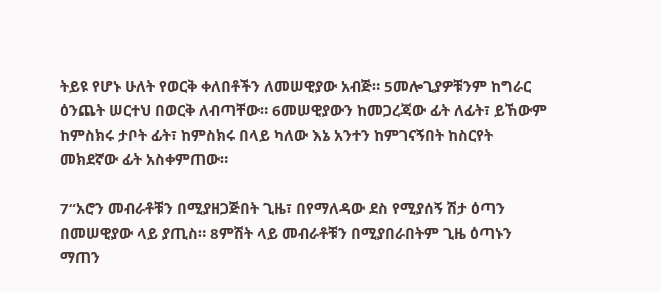ትይዩ የሆኑ ሁለት የወርቅ ቀለበቶችን ለመሠዊያው አብጅ። 5መሎጊያዎቹንም ከግራር ዕንጨት ሠርተህ በወርቅ ለብጣቸው። 6መሠዊያውን ከመጋረጃው ፊት ለፊት፣ ይኸውም ከምስክሩ ታቦት ፊት፣ ከምስክሩ በላይ ካለው እኔ አንተን ከምገናኝበት ከስርየት መክደኛው ፊት አስቀምጠው።

7“አሮን መብራቶቹን በሚያዘጋጅበት ጊዜ፣ በየማለዳው ደስ የሚያሰኝ ሽታ ዕጣን በመሠዊያው ላይ ያጢስ። 8ምሽት ላይ መብራቶቹን በሚያበራበትም ጊዜ ዕጣኑን ማጠን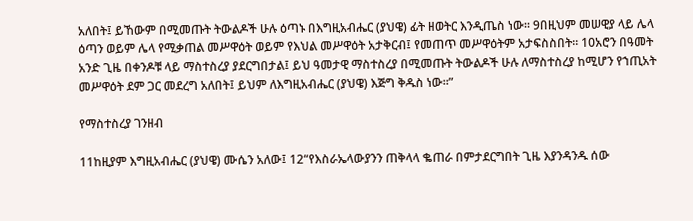አለበት፤ ይኸውም በሚመጡት ትውልዶች ሁሉ ዕጣኑ በእግዚአብሔር (ያህዌ) ፊት ዘወትር እንዲጤስ ነው። 9በዚህም መሠዊያ ላይ ሌላ ዕጣን ወይም ሌላ የሚቃጠል መሥዋዕት ወይም የእህል መሥዋዕት አታቅርብ፤ የመጠጥ መሥዋዕትም አታፍስስበት። 10አሮን በዓመት አንድ ጊዜ በቀንዶቹ ላይ ማስተስረያ ያደርግበታል፤ ይህ ዓመታዊ ማስተስረያ በሚመጡት ትውልዶች ሁሉ ለማስተስረያ ከሚሆን የኀጢአት መሥዋዕት ደም ጋር መደረግ አለበት፤ ይህም ለእግዚአብሔር (ያህዌ) እጅግ ቅዱስ ነው።”

የማስተስረያ ገንዘብ

11ከዚያም እግዚአብሔር (ያህዌ) ሙሴን አለው፤ 12“የእስራኤላውያንን ጠቅላላ ቈጠራ በምታደርግበት ጊዜ እያንዳንዱ ሰው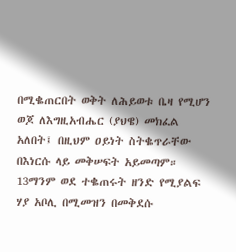በሚቈጠርበት ወቅት ለሕይወቱ ቤዛ የሚሆን ወጆ ለእግዚአብሔር (ያህዌ) መክፈል አለበት፤ በዚህም ዐይነት ስትቈጥራቸው በእነርሱ ላይ መቅሠፍት አይመጣም። 13ማንም ወደ ተቈጠሩት ዘንድ የሚያልፍ ሃያ አቦሊ በሚመዝን በመቅደሱ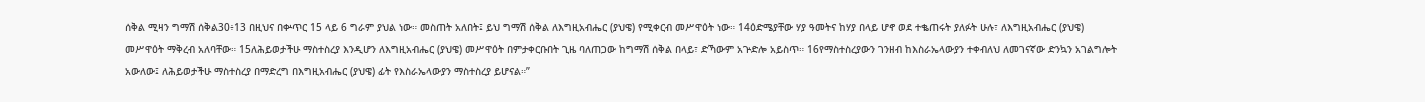ሰቅል ሚዛን ግማሽ ሰቅል30፥13 በዚህና በቍጥር 15 ላይ 6 ግራም ያህል ነው። መስጠት አለበት፤ ይህ ግማሽ ሰቅል ለእግዚአብሔር (ያህዌ) የሚቀርብ መሥዋዕት ነው። 14ዕድሜያቸው ሃያ ዓመትና ከሃያ በላይ ሆኖ ወደ ተቈጠሩት ያለፉት ሁሉ፣ ለእግዚአብሔር (ያህዌ) መሥዋዕት ማቅረብ አለባቸው። 15ለሕይወታችሁ ማስተስረያ እንዲሆን ለእግዚአብሔር (ያህዌ) መሥዋዕት በምታቀርቡበት ጊዜ ባለጠጋው ከግማሽ ሰቅል በላይ፣ ድኻውም አጕድሎ አይስጥ። 16የማስተስረያውን ገንዘብ ከእስራኤላውያን ተቀብለህ ለመገናኛው ድንኳን አገልግሎት አውለው፤ ለሕይወታችሁ ማስተስረያ በማድረግ በእግዚአብሔር (ያህዌ) ፊት የእስራኤላውያን ማስተስረያ ይሆናል።”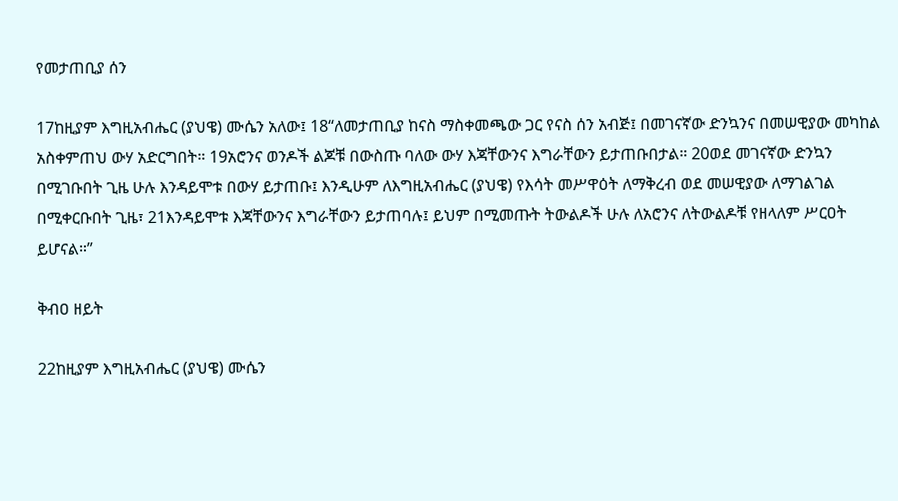የመታጠቢያ ሰን

17ከዚያም እግዚአብሔር (ያህዌ) ሙሴን አለው፤ 18“ለመታጠቢያ ከናስ ማስቀመጫው ጋር የናስ ሰን አብጅ፤ በመገናኛው ድንኳንና በመሠዊያው መካከል አስቀምጠህ ውሃ አድርግበት። 19አሮንና ወንዶች ልጆቹ በውስጡ ባለው ውሃ እጃቸውንና እግራቸውን ይታጠቡበታል። 20ወደ መገናኛው ድንኳን በሚገቡበት ጊዜ ሁሉ እንዳይሞቱ በውሃ ይታጠቡ፤ እንዲሁም ለእግዚአብሔር (ያህዌ) የእሳት መሥዋዕት ለማቅረብ ወደ መሠዊያው ለማገልገል በሚቀርቡበት ጊዜ፣ 21እንዳይሞቱ እጃቸውንና እግራቸውን ይታጠባሉ፤ ይህም በሚመጡት ትውልዶች ሁሉ ለአሮንና ለትውልዶቹ የዘላለም ሥርዐት ይሆናል።”

ቅብዐ ዘይት

22ከዚያም እግዚአብሔር (ያህዌ) ሙሴን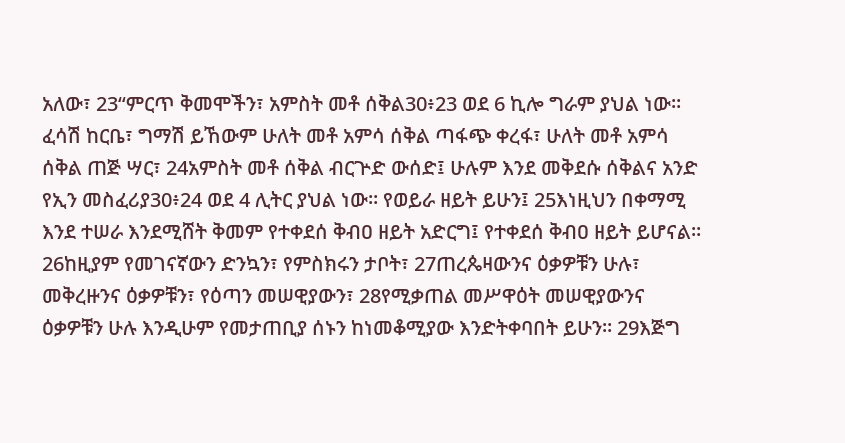አለው፣ 23“ምርጥ ቅመሞችን፣ አምስት መቶ ሰቅል30፥23 ወደ 6 ኪሎ ግራም ያህል ነው። ፈሳሽ ከርቤ፣ ግማሽ ይኸውም ሁለት መቶ አምሳ ሰቅል ጣፋጭ ቀረፋ፣ ሁለት መቶ አምሳ ሰቅል ጠጅ ሣር፣ 24አምስት መቶ ሰቅል ብርጕድ ውሰድ፤ ሁሉም እንደ መቅደሱ ሰቅልና አንድ የኢን መስፈሪያ30፥24 ወደ 4 ሊትር ያህል ነው። የወይራ ዘይት ይሁን፤ 25እነዚህን በቀማሚ እንደ ተሠራ እንደሚሸት ቅመም የተቀደሰ ቅብዐ ዘይት አድርግ፤ የተቀደሰ ቅብዐ ዘይት ይሆናል። 26ከዚያም የመገናኛውን ድንኳን፣ የምስክሩን ታቦት፣ 27ጠረጴዛውንና ዕቃዎቹን ሁሉ፣ መቅረዙንና ዕቃዎቹን፣ የዕጣን መሠዊያውን፣ 28የሚቃጠል መሥዋዕት መሠዊያውንና ዕቃዎቹን ሁሉ እንዲሁም የመታጠቢያ ሰኑን ከነመቆሚያው እንድትቀባበት ይሁን። 29እጅግ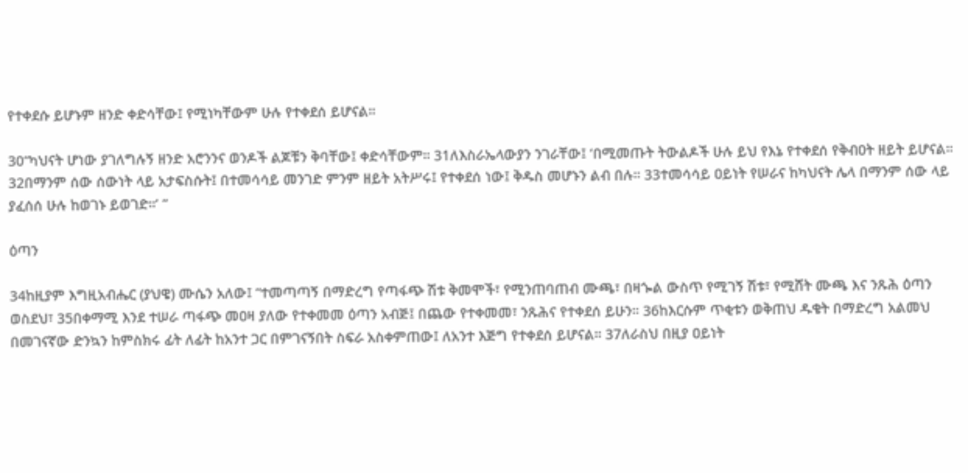የተቀደሱ ይሆኑም ዘንድ ቀድሳቸው፤ የሚነካቸውም ሁሉ የተቀደሰ ይሆናል።

30“ካህናት ሆነው ያገለግሉኝ ዘንድ አሮንንና ወንዶች ልጆቹን ቅባቸው፤ ቀድሳቸውም። 31ለእስራኤላውያን ንገራቸው፤ ‘በሚመጡት ትውልዶች ሁሉ ይህ የእኔ የተቀደሰ የቅብዐት ዘይት ይሆናል። 32በማንም ሰው ሰውነት ላይ አታፍስሱት፤ በተመሳሳይ መንገድ ምንም ዘይት አትሥሩ፤ የተቀደሰ ነው፤ ቅዱስ መሆኑን ልብ በሉ። 33ተመሳሳይ ዐይነት የሠራና ከካህናት ሌላ በማንም ሰው ላይ ያፈሰሰ ሁሉ ከወገኑ ይወገድ።’ ”

ዕጣን

34ከዚያም እግዚአብሔር (ያህዌ) ሙሴን አለው፤ “ተመጣጣኝ በማድረግ የጣፋጭ ሽቱ ቅመሞች፣ የሚንጠባጠብ ሙጫ፣ በዛጐል ውስጥ የሚገኝ ሽቱ፣ የሚሸት ሙጫ እና ንጹሕ ዕጣን ወስደህ፣ 35በቀማሚ እንደ ተሠራ ጣፋጭ መዐዛ ያለው የተቀመመ ዕጣን አብጅ፤ በጨው የተቀመመ፣ ንጹሕና የተቀደሰ ይሁን። 36ከእርሱም ጥቂቱን ወቅጠህ ዱቄት በማድረግ አልመህ በመገናኛው ድንኳን ከምስክሩ ፊት ለፊት ከአንተ ጋር በምገናኝበት ስፍራ አስቀምጠው፤ ለአንተ እጅግ የተቀደሰ ይሆናል። 37ለራስህ በዚያ ዐይነት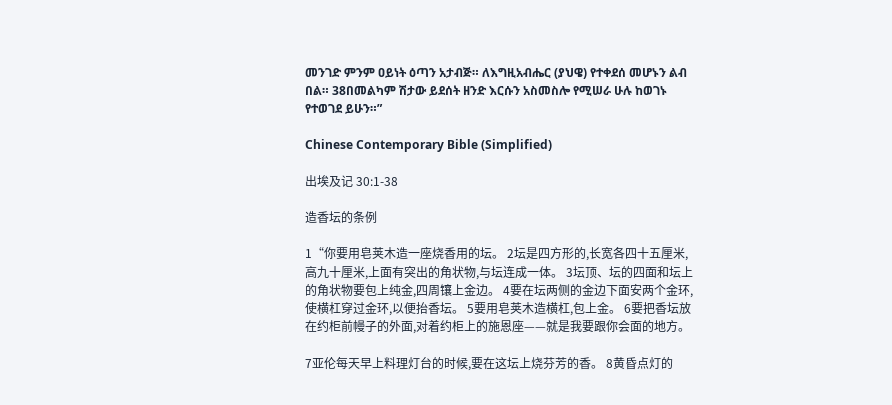መንገድ ምንም ዐይነት ዕጣን አታብጅ። ለእግዚአብሔር (ያህዌ) የተቀደሰ መሆኑን ልብ በል። 38በመልካም ሽታው ይደሰት ዘንድ እርሱን አስመስሎ የሚሠራ ሁሉ ከወገኑ የተወገደ ይሁን።”

Chinese Contemporary Bible (Simplified)

出埃及记 30:1-38

造香坛的条例

1“你要用皂荚木造一座烧香用的坛。 2坛是四方形的,长宽各四十五厘米,高九十厘米,上面有突出的角状物,与坛连成一体。 3坛顶、坛的四面和坛上的角状物要包上纯金,四周镶上金边。 4要在坛两侧的金边下面安两个金环,使横杠穿过金环,以便抬香坛。 5要用皂荚木造横杠,包上金。 6要把香坛放在约柜前幔子的外面,对着约柜上的施恩座——就是我要跟你会面的地方。

7亚伦每天早上料理灯台的时候,要在这坛上烧芬芳的香。 8黄昏点灯的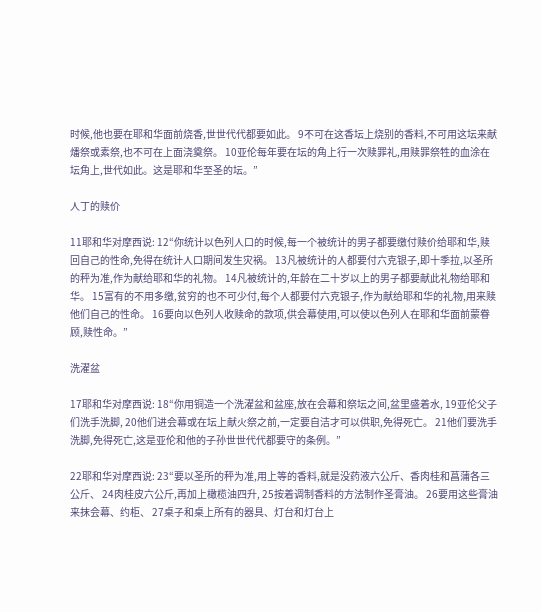时候,他也要在耶和华面前烧香,世世代代都要如此。 9不可在这香坛上烧别的香料,不可用这坛来献燔祭或素祭,也不可在上面浇奠祭。 10亚伦每年要在坛的角上行一次赎罪礼,用赎罪祭牲的血涂在坛角上,世代如此。这是耶和华至圣的坛。”

人丁的赎价

11耶和华对摩西说: 12“你统计以色列人口的时候,每一个被统计的男子都要缴付赎价给耶和华,赎回自己的性命,免得在统计人口期间发生灾祸。 13凡被统计的人都要付六克银子,即十季拉,以圣所的秤为准,作为献给耶和华的礼物。 14凡被统计的,年龄在二十岁以上的男子都要献此礼物给耶和华。 15富有的不用多缴,贫穷的也不可少付,每个人都要付六克银子,作为献给耶和华的礼物,用来赎他们自己的性命。 16要向以色列人收赎命的款项,供会幕使用,可以使以色列人在耶和华面前蒙眷顾,赎性命。”

洗濯盆

17耶和华对摩西说: 18“你用铜造一个洗濯盆和盆座,放在会幕和祭坛之间,盆里盛着水, 19亚伦父子们洗手洗脚, 20他们进会幕或在坛上献火祭之前,一定要自洁才可以供职,免得死亡。 21他们要洗手洗脚,免得死亡,这是亚伦和他的子孙世世代代都要守的条例。”

22耶和华对摩西说: 23“要以圣所的秤为准,用上等的香料,就是没药液六公斤、香肉桂和菖蒲各三公斤、 24肉桂皮六公斤,再加上橄榄油四升, 25按着调制香料的方法制作圣膏油。 26要用这些膏油来抹会幕、约柜、 27桌子和桌上所有的器具、灯台和灯台上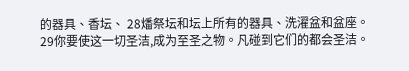的器具、香坛、 28燔祭坛和坛上所有的器具、洗濯盆和盆座。 29你要使这一切圣洁,成为至圣之物。凡碰到它们的都会圣洁。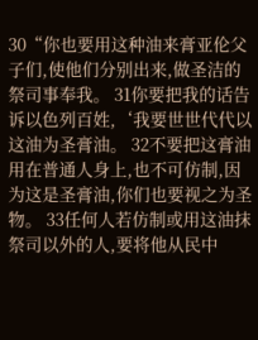30“你也要用这种油来膏亚伦父子们,使他们分别出来,做圣洁的祭司事奉我。 31你要把我的话告诉以色列百姓,‘我要世世代代以这油为圣膏油。 32不要把这膏油用在普通人身上,也不可仿制,因为这是圣膏油,你们也要视之为圣物。 33任何人若仿制或用这油抹祭司以外的人,要将他从民中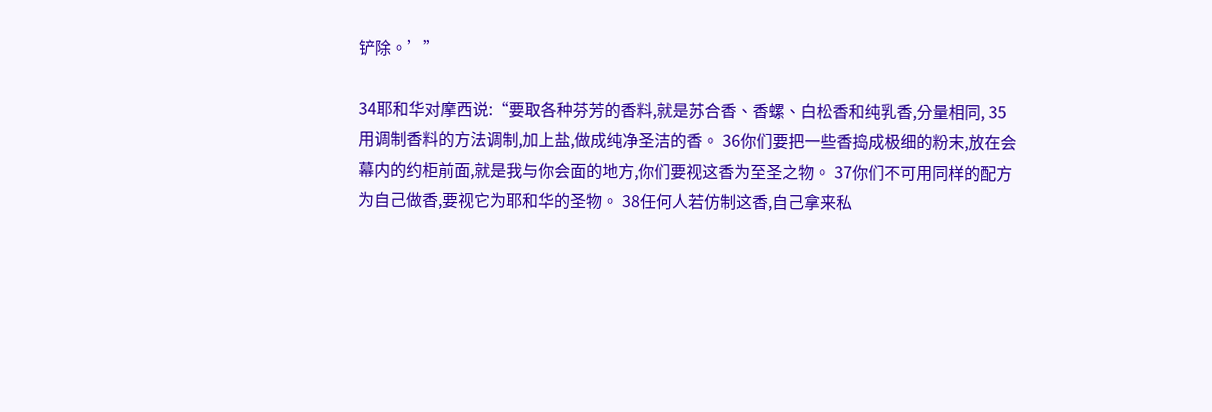铲除。’”

34耶和华对摩西说:“要取各种芬芳的香料,就是苏合香、香螺、白松香和纯乳香,分量相同, 35用调制香料的方法调制,加上盐,做成纯净圣洁的香。 36你们要把一些香捣成极细的粉末,放在会幕内的约柜前面,就是我与你会面的地方,你们要视这香为至圣之物。 37你们不可用同样的配方为自己做香,要视它为耶和华的圣物。 38任何人若仿制这香,自己拿来私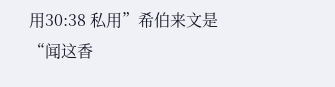用30:38 私用”希伯来文是“闻这香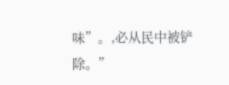味”。,必从民中被铲除。”